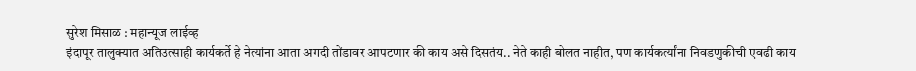सुरेश मिसाळ : महान्यूज लाईव्ह
इंदापूर तालुक्यात अतिउत्साही कार्यकर्ते हे नेत्यांना आता अगदी तोंडावर आपटणार की काय असे दिसतंय.. नेते काही बोलत नाहीत, पण कार्यकर्त्यांना निवडणुकीची एवढी काय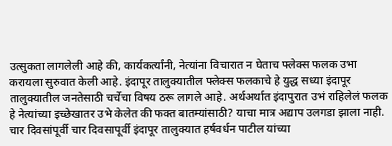उत्सुकता लागलेली आहे की, कार्यकर्त्यांनी, नेत्यांना विचारात न घेताच फ्लेक्स फलक उभा करायला सुरुवात केली आहे. इंदापूर तालुक्यातील फ्लेक्स फलकाचे हे युद्ध सध्या इंदापूर तालुक्यातील जनतेसाठी चर्चेचा विषय ठरू लागले आहे. अर्थअर्थात इंदापुरात उभं राहिलेलं फलक हे नेत्यांच्या इच्छेखातर उभे केलेत की फक्त बातम्यांसाठी? याचा मात्र अद्याप उलगडा झाला नाही.
चार दिवसांपूर्वी चार दिवसापूर्वी इंदापूर तालुक्यात हर्षवर्धन पाटील यांच्या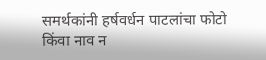समर्थकांनी हर्षवर्धन पाटलांचा फोटो किंवा नाव न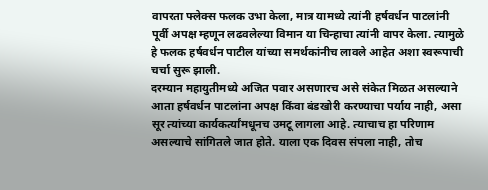वापरता फ्लेक्स फलक उभा केला, मात्र यामध्ये त्यांनी हर्षवर्धन पाटलांनी पूर्वी अपक्ष म्हणून लढवलेल्या विमान या चिन्हाचा त्यांनी वापर केला. त्यामुळे हे फलक हर्षवर्धन पाटील यांच्या समर्थकांनीच लावले आहेत अशा स्वरूपाची चर्चा सुरू झाली.
दरम्यान महायुतीमध्ये अजित पवार असणारच असे संकेत मिळत असल्याने आता हर्षवर्धन पाटलांना अपक्ष किंवा बंडखोरी करण्याचा पर्याय नाही, असा सूर त्यांच्या कार्यकर्त्यांमधूनच उमटू लागला आहे. त्याचाच हा परिणाम असल्याचे सांगितले जात होते. याला एक दिवस संपला नाही, तोच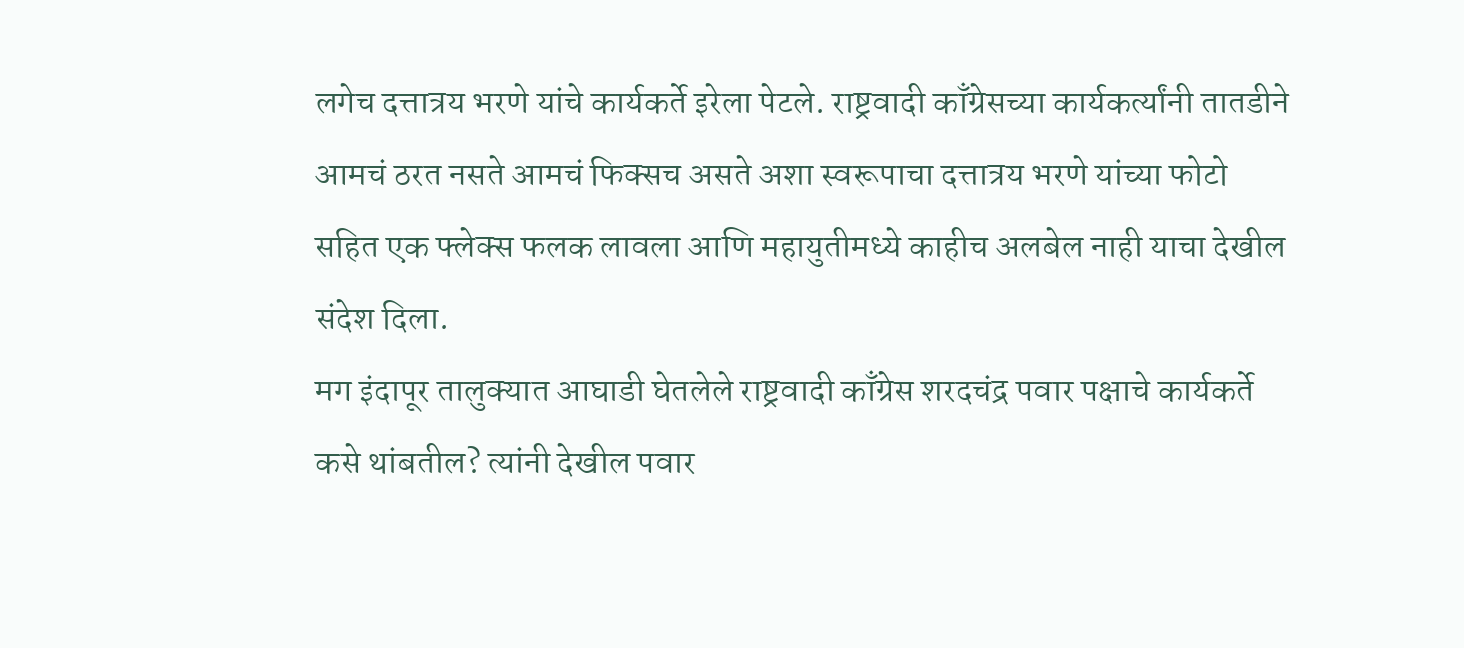लगेच दत्तात्रय भरणे यांचे कार्यकर्ते इरेला पेटले. राष्ट्रवादी काँग्रेसच्या कार्यकर्त्यांनी तातडीने आमचं ठरत नसते आमचं फिक्सच असते अशा स्वरूपाचा दत्तात्रय भरणे यांच्या फोटो सहित एक फ्लेक्स फलक लावला आणि महायुतीमध्ये काहीच अलबेल नाही याचा देखील संदेश दिला.
मग इंदापूर तालुक्यात आघाडी घेतलेले राष्ट्रवादी काँग्रेस शरदचंद्र पवार पक्षाचे कार्यकर्ते कसे थांबतील? त्यांनी देखील पवार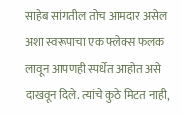साहेब सांगतील तोच आमदार असेल अशा स्वरूपाचा एक फ्लेक्स फलक लावून आपणही स्पर्धेत आहोत असे दाखवून दिले. त्यांचे कुठे मिटत नाही,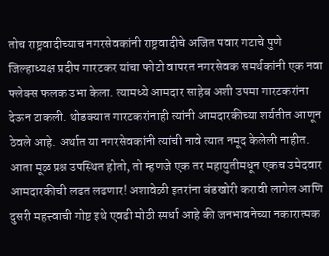तोच राष्ट्रवादीच्याच नगरसेवकांनी राष्ट्रवादीचे अजित पवार गटाचे पुणे जिल्हाध्यक्ष प्रदीप गारटकर यांचा फोटो वापरत नगरसेवक समर्थकांनी एक नवा फ्लेक्स फलक उभा केला. त्यामध्ये आमदार साहेब अशी उपमा गारटकरांना देऊन टाकली. थोडक्यात गारटकरांनाही त्यांनी आमदारकीच्या शर्यतीत आणून ठेवले आहे. अर्थात या नगरसेवकांनी त्यांची नावे त्यात नमूद केलेली नाहीत.
आता मूळ प्रश्न उपस्थित होतो, तो म्हणजे एक तर महायुतीमधून एकच उमेदवार आमदारकीची लढत लढणार! अशावेळी इतरांना बंडखोरी करावी लागेल आणि दुसरी महत्त्वाची गोष्ट इथे एवढी मोठी स्पर्धा आहे की जनभावनेच्या नकारात्मक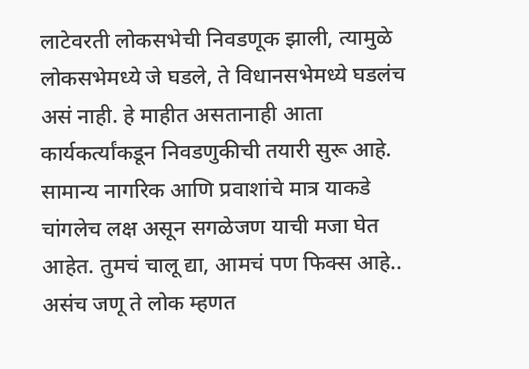लाटेवरती लोकसभेची निवडणूक झाली, त्यामुळे लोकसभेमध्ये जे घडले, ते विधानसभेमध्ये घडलंच असं नाही. हे माहीत असतानाही आता कार्यकर्त्यांकडून निवडणुकीची तयारी सुरू आहे. सामान्य नागरिक आणि प्रवाशांचे मात्र याकडे चांगलेच लक्ष असून सगळेजण याची मजा घेत आहेत. तुमचं चालू द्या, आमचं पण फिक्स आहे.. असंच जणू ते लोक म्हणत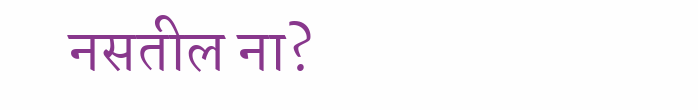नसतील ना?